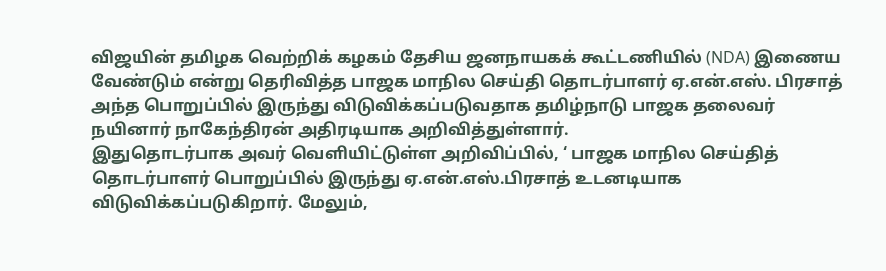விஜயின் தமிழக வெற்றிக் கழகம் தேசிய ஜனநாயகக் கூட்டணியில் (NDA) இணைய வேண்டும் என்று தெரிவித்த பாஜக மாநில செய்தி தொடர்பாளர் ஏ.என்.எஸ். பிரசாத் அந்த பொறுப்பில் இருந்து விடுவிக்கப்படுவதாக தமிழ்நாடு பாஜக தலைவர் நயினார் நாகேந்திரன் அதிரடியாக அறிவித்துள்ளார்.
இதுதொடர்பாக அவர் வெளியிட்டுள்ள அறிவிப்பில், ‘ பாஜக மாநில செய்தித் தொடர்பாளர் பொறுப்பில் இருந்து ஏ.என்.எஸ்.பிரசாத் உடனடியாக விடுவிக்கப்படுகிறார். மேலும்,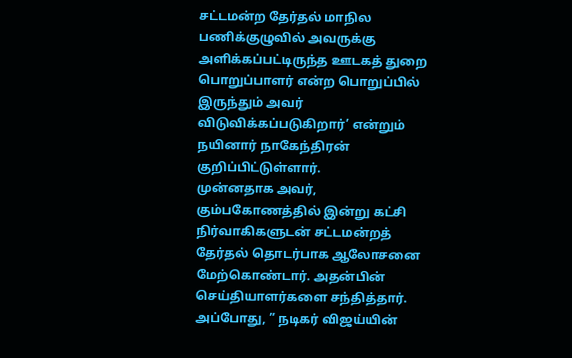சட்டமன்ற தேர்தல் மாநில பணிக்குழுவில் அவருக்கு அளிக்கப்பட்டிருந்த ஊடகத் துறை பொறுப்பாளர் என்ற பொறுப்பில் இருந்தும் அவர் விடுவிக்கப்படுகிறார்’ என்றும் நயினார் நாகேந்திரன் குறிப்பிட்டுள்ளார்.
முன்னதாக அவர், கும்பகோணத்தில் இன்று கட்சி நிர்வாகிகளுடன் சட்டமன்றத் தேர்தல் தொடர்பாக ஆலோசனை மேற்கொண்டார். அதன்பின் செய்தியாளர்களை சந்தித்தார். அப்போது, ” நடிகர் விஜய்யின்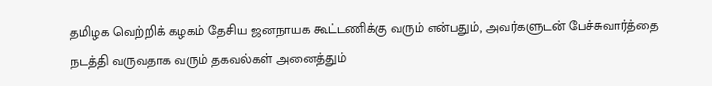தமிழக வெற்றிக் கழகம் தேசிய ஜனநாயக கூட்டணிக்கு வரும் என்பதும், அவர்களுடன் பேச்சுவார்த்தை நடத்தி வருவதாக வரும் தகவல்கள் அனைத்தும்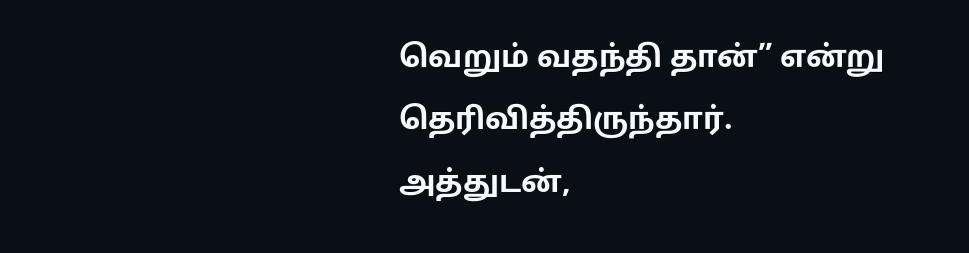வெறும் வதந்தி தான்” என்று தெரிவித்திருந்தார்.
அத்துடன்,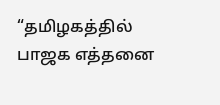“தமிழகத்தில் பாஜக எத்தனை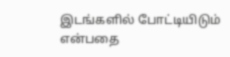இடங்களில் போட்டியிடும் என்பதை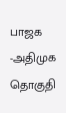பாஜக -அதிமுக தொகுதி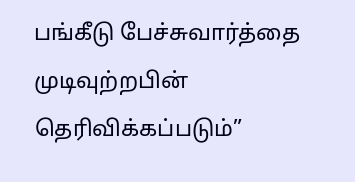பங்கீடு பேச்சுவார்த்தை முடிவுற்றபின் தெரிவிக்கப்படும்”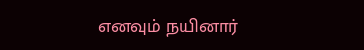எனவும் நயினார்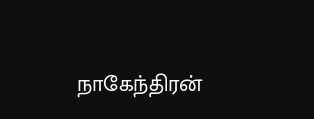நாகேந்திரன்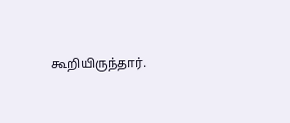கூறியிருந்தார்.